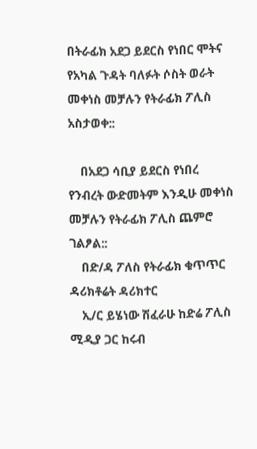በትራፊክ አደጋ ይደርስ የነበር ሞትና የአካል ጉዳት ባለፉት ሶስት ወራት መቀነስ መቻሉን የትራፊክ ፖሊስ አስታወቀ::

    በአደጋ ሳቢያ ይደርስ የነበረ የንብረት ውድመትም እንዲሁ መቀነስ መቻሉን የትራፊክ ፖሊስ ጨምሮ ገልፆል::
    በድ/ዳ ፖለስ የትራፊክ ቁጥጥር ዳሪክቶሬት ዳሪክተር
    ኢ/ር ይሄነው ሽፈራሁ ከድሬ ፖሊስ ሚዲያ ጋር ከሩብ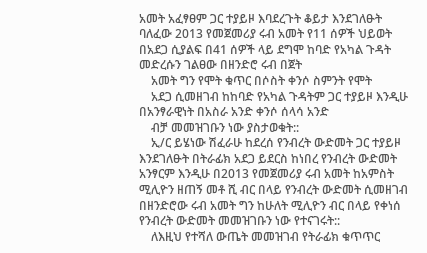አመት አፈፃፀም ጋር ተያይዞ እባደረጉት ቆይታ እንደገለፁት ባለፈው 2013 የመጀመሪያ ሩብ አመት የ11 ሰዎች ህይወት በአደጋ ሲያልፍ በ41 ሰዎች ላይ ደግሞ ከባድ የአካል ጉዳት መድረሱን ገልፀው በዘንድሮ ሩብ በጀት
    አመት ግን የሞት ቁጥር በሶስት ቀንሶ ስምንት የሞት
    አደጋ ሲመዘገብ ከከባድ የአካል ጉዳትም ጋር ተያይዞ እንዲሁ በአንፃራዊነት በአስራ አንድ ቀንሶ ሰላሳ አንድ
    ብቻ መመዝገቡን ነው ያስታወቁት::
    ኢ/ር ይሄነው ሽፈራሁ ከደረሰ የንብረት ውድመት ጋር ተያይዞ እንደገለፁት በትራፊክ አደጋ ይደርስ ከነበረ የንብረት ውድመት አንፃርም እንዲሁ በ2013 የመጀመሪያ ሩብ አመት ከአምስት ሚሊዮን ዘጠኝ መቶ ሺ ብር በላይ የንብረት ውድመት ሲመዘገብ በዘንድሮው ሩብ አመት ግን ከሁለት ሚሊዮን ብር በላይ የቀነሰ የንብረት ውድመት መመዝገቡን ነው የተናገሩት::
    ለእዚህ የተሻለ ውጤት መመዝገብ የትራፊክ ቁጥጥር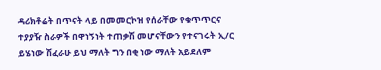ዳሪክቶሬት በጥናት ላይ በመመርኮዝ የሰራቸው የቁጥጥርና ተያያዥ ስራዎች በዋነኝነት ተጠቃሽ መሆናቸውን የተናገሩት ኢ/ር ይሄነው ሽፈራሁ ይህ ማለት ግን በቂ ነው ማለት አይደለም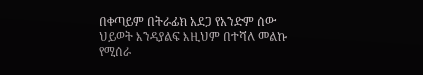በቀጣይም በትራፊክ አደጋ የአንድም ሰው ህይወት እንዳያልፍ እዚህም በተሻለ መልኩ የሚሰራ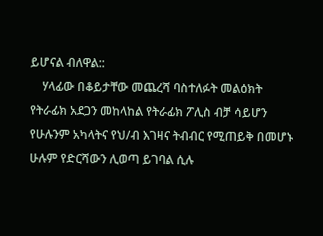ይሆናል ብለዋል::
    ሃላፊው በቆይታቸው መጨረሻ ባስተለፉት መልዕክት የትራፊክ አደጋን መከላከል የትራፊክ ፖሊስ ብቻ ሳይሆን የሁሉንም አካላትና የህ/ብ እገዛና ትብብር የሚጠይቅ በመሆኑ ሁሉም የድርሻውን ሊወጣ ይገባል ሲሉ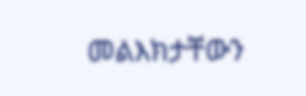መልእክታቸውን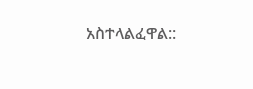አስተላልፈዋል::